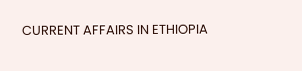CURRENT AFFAIRS IN ETHIOPIA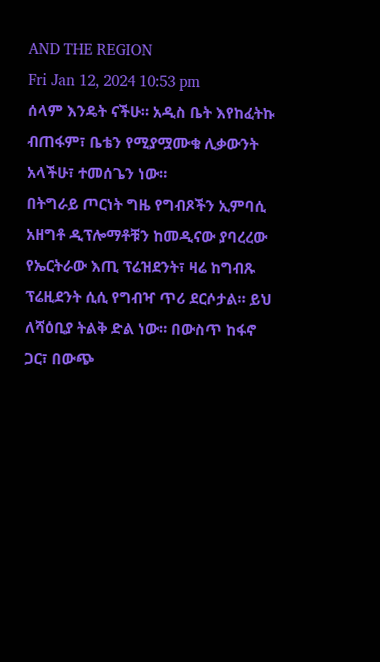AND THE REGION
Fri Jan 12, 2024 10:53 pm
ሰላም እንዴት ናችሁ። አዲስ ቤት እየከፈትኩ ብጠፋም፣ ቤቴን የሚያሟሙቁ ሊቃውንት አላችሁ፣ ተመሰጌን ነው።
በትግራይ ጦርነት ግዜ የግብጾችን ኢምባሲ አዘግቶ ዲፕሎማቶቹን ከመዲናው ያባረረው የኤርትራው እጢ ፕሬዝደንት፣ ዛሬ ከግብጹ ፕሬዚደንት ሲሲ የግብዣ ጥሪ ደርሶታል። ይህ ለሻዕቢያ ትልቅ ድል ነው። በውስጥ ከፋኖ ጋር፣ በውጭ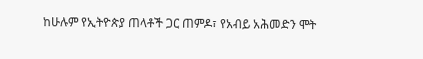ከሁሉም የኢትዮጵያ ጠላቶች ጋር ጠምዶ፣ የአብይ አሕመድን ሞት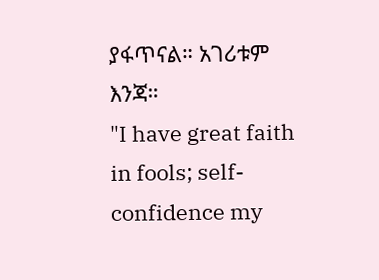ያፋጥናል። አገሪቱም እንጃ።
"I have great faith in fools; self-confidence my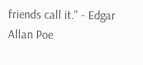friends call it." - Edgar Allan Poe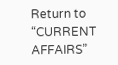Return to “CURRENT AFFAIRS”